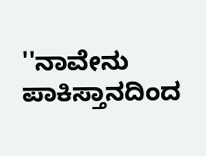''ನಾವೇನು ಪಾಕಿಸ್ತಾನದಿಂದ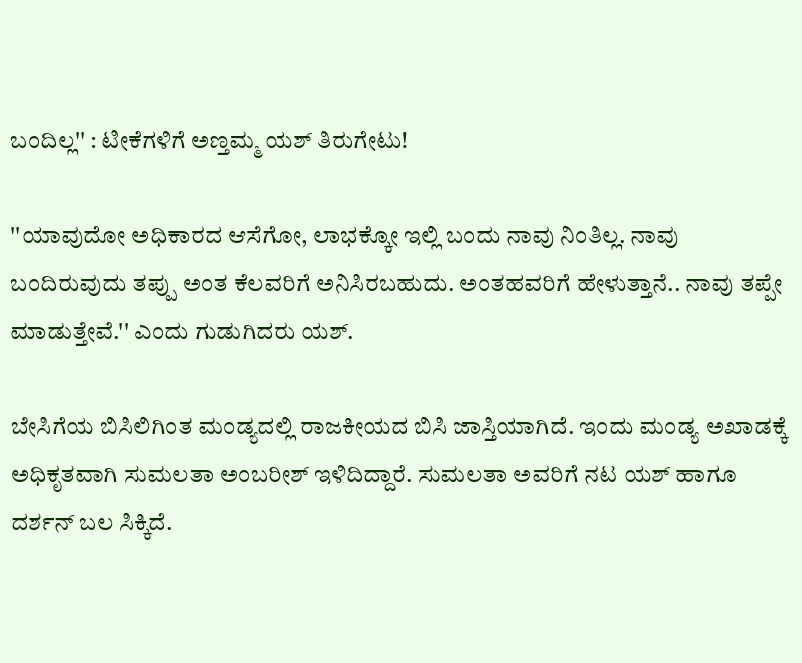ಬಂದಿಲ್ಲ'' : ಟೀಕೆಗಳಿಗೆ ಅಣ್ತಮ್ಮ ಯಶ್ ತಿರುಗೇಟು!

''ಯಾವುದೋ ಅಧಿಕಾರದ ಆಸೆಗೋ, ಲಾಭಕ್ಕೋ ಇಲ್ಲಿ ಬಂದು ನಾವು ನಿಂತಿಲ್ಲ. ನಾವು ಬಂದಿರುವುದು ತಪ್ಪು ಅಂತ ಕೆಲವರಿಗೆ ಅನಿಸಿರಬಹುದು. ಅಂತಹವರಿಗೆ ಹೇಳುತ್ತಾನೆ.. ನಾವು ತಪ್ಪೇ ಮಾಡುತ್ತೇವೆ.'' ಎಂದು ಗುಡುಗಿದರು ಯಶ್.

ಬೇಸಿಗೆಯ ಬಿಸಿಲಿಗಿಂತ ಮಂಡ್ಯದಲ್ಲಿ ರಾಜಕೀಯದ ಬಿಸಿ ಜಾಸ್ತಿಯಾಗಿದೆ. ಇಂದು ಮಂಡ್ಯ ಅಖಾಡಕ್ಕೆ ಅಧಿಕೃತವಾಗಿ ಸುಮಲತಾ ಅಂಬರೀಶ್ ಇಳಿದಿದ್ದಾರೆ. ಸುಮಲತಾ ಅವರಿಗೆ ನಟ ಯಶ್ ಹಾಗೂ ದರ್ಶನ್ ಬಲ ಸಿಕ್ಕಿದೆ.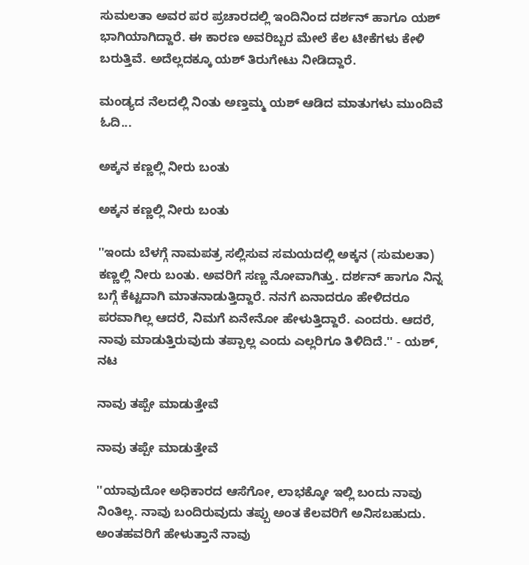ಸುಮಲತಾ ಅವರ ಪರ ಪ್ರಚಾರದಲ್ಲಿ ಇಂದಿನಿಂದ ದರ್ಶನ್ ಹಾಗೂ ಯಶ್ ಭಾಗಿಯಾಗಿದ್ದಾರೆ. ಈ ಕಾರಣ ಅವರಿಬ್ಬರ ಮೇಲೆ ಕೆಲ ಟೀಕೆಗಳು ಕೇಳಿ ಬರುತ್ತಿವೆ. ಅದೆಲ್ಲದಕ್ಕೂ ಯಶ್ ತಿರುಗೇಟು ನೀಡಿದ್ದಾರೆ.

ಮಂಡ್ಯದ ನೆಲದಲ್ಲಿ ನಿಂತು ಅಣ್ತಮ್ಮ ಯಶ್ ಆಡಿದ ಮಾತುಗಳು ಮುಂದಿವೆ ಓದಿ...

ಅಕ್ಕನ ಕಣ್ಣಲ್ಲಿ ನೀರು ಬಂತು

ಅಕ್ಕನ ಕಣ್ಣಲ್ಲಿ ನೀರು ಬಂತು

''ಇಂದು ಬೆಳಗ್ಗೆ ನಾಮಪತ್ರ ಸಲ್ಲಿಸುವ ಸಮಯದಲ್ಲಿ ಅಕ್ಕನ (ಸುಮಲತಾ) ಕಣ್ಣಲ್ಲಿ ನೀರು ಬಂತು. ಅವರಿಗೆ ಸಣ್ಣ ನೋವಾಗಿತ್ತು. ದರ್ಶನ್ ಹಾಗೂ ನಿನ್ನ ಬಗ್ಗೆ ಕೆಟ್ಟದಾಗಿ ಮಾತನಾಡುತ್ತಿದ್ದಾರೆ. ನನಗೆ ಏನಾದರೂ ಹೇಳಿದರೂ ಪರವಾಗಿಲ್ಲ ಆದರೆ, ನಿಮಗೆ ಏನೇನೋ ಹೇಳುತ್ತಿದ್ದಾರೆ. ಎಂದರು. ಆದರೆ, ನಾವು ಮಾಡುತ್ತಿರುವುದು ತಪ್ಪಾಲ್ಲ ಎಂದು ಎಲ್ಲರಿಗೂ ತಿಳಿದಿದೆ.'' - ಯಶ್, ನಟ

ನಾವು ತಪ್ಪೇ ಮಾಡುತ್ತೇವೆ

ನಾವು ತಪ್ಪೇ ಮಾಡುತ್ತೇವೆ

''ಯಾವುದೋ ಅಧಿಕಾರದ ಆಸೆಗೋ, ಲಾಭಕ್ಕೋ ಇಲ್ಲಿ ಬಂದು ನಾವು ನಿಂತಿಲ್ಲ. ನಾವು ಬಂದಿರುವುದು ತಪ್ಪು ಅಂತ ಕೆಲವರಿಗೆ ಅನಿಸಬಹುದು. ಅಂತಹವರಿಗೆ ಹೇಳುತ್ತಾನೆ ನಾವು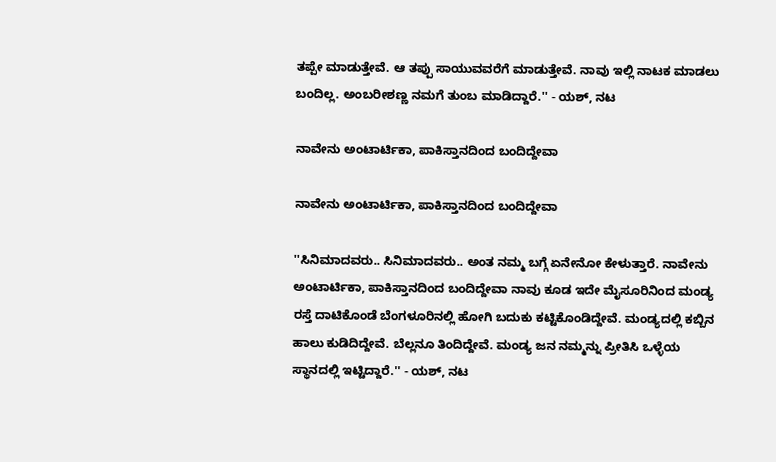ತಪ್ಪೇ ಮಾಡುತ್ತೇವೆ. ಆ ತಪ್ಪು ಸಾಯುವವರೆಗೆ ಮಾಡುತ್ತೇವೆ. ನಾವು ಇಲ್ಲಿ ನಾಟಕ ಮಾಡಲು ಬಂದಿಲ್ಲ. ಅಂಬರೀಶಣ್ಣ ನಮಗೆ ತುಂಬ ಮಾಡಿದ್ದಾರೆ.'' - ಯಶ್, ನಟ

ನಾವೇನು ಅಂಟಾರ್ಟಿಕಾ, ಪಾಕಿಸ್ತಾನದಿಂದ ಬಂದಿದ್ದೇವಾ

ನಾವೇನು ಅಂಟಾರ್ಟಿಕಾ, ಪಾಕಿಸ್ತಾನದಿಂದ ಬಂದಿದ್ದೇವಾ

''ಸಿನಿಮಾದವರು.. ಸಿನಿಮಾದವರು.. ಅಂತ ನಮ್ಮ ಬಗ್ಗೆ ಏನೇನೋ ಕೇಳುತ್ತಾರೆ. ನಾವೇನು ಅಂಟಾರ್ಟಿಕಾ, ಪಾಕಿಸ್ತಾನದಿಂದ ಬಂದಿದ್ದೇವಾ ನಾವು ಕೂಡ ಇದೇ ಮೈಸೂರಿನಿಂದ ಮಂಡ್ಯ ರಸ್ತೆ ದಾಟಿಕೊಂಡೆ ಬೆಂಗಳೂರಿನಲ್ಲಿ ಹೋಗಿ ಬದುಕು ಕಟ್ಟಿಕೊಂಡಿದ್ದೇವೆ. ಮಂಡ್ಯದಲ್ಲಿ ಕಬ್ಬಿನ ಹಾಲು ಕುಡಿದಿದ್ದೇವೆ. ಬೆಲ್ಲನೂ ತಿಂದಿದ್ದೇವೆ. ಮಂಡ್ಯ ಜನ ನಮ್ಮನ್ನು ಪ್ರೀತಿಸಿ ಒಳ್ಳೆಯ ಸ್ಥಾನದಲ್ಲಿ ಇಟ್ಟಿದ್ದಾರೆ.'' - ಯಶ್, ನಟ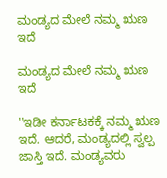ಮಂಡ್ಯದ ಮೇಲೆ ನಮ್ಮ ಋಣ ಇದೆ

ಮಂಡ್ಯದ ಮೇಲೆ ನಮ್ಮ ಋಣ ಇದೆ

''ಇಡೀ ಕರ್ನಾಟಕಕ್ಕೆ ನಮ್ಮ ಋಣ ಇದೆ. ಆದರೆ, ಮಂಡ್ಯದಲ್ಲಿ ಸ್ವಲ್ಪ ಜಾಸ್ತಿ ಇದೆ. ಮಂಡ್ಯವರು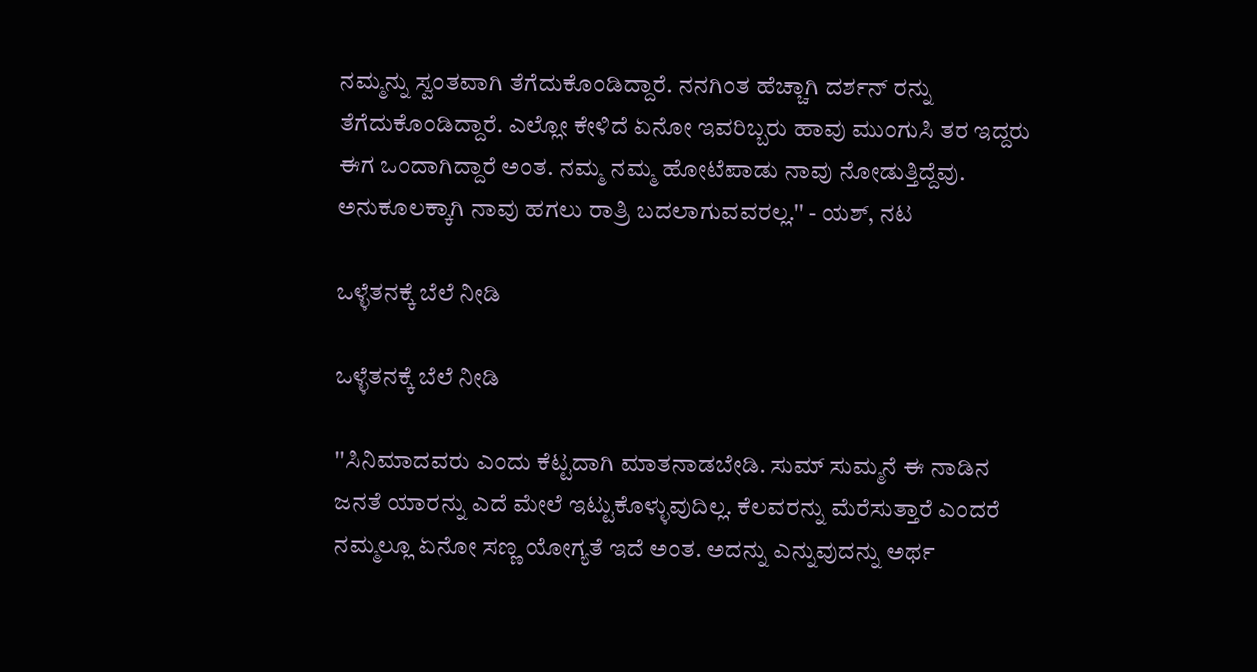ನಮ್ಮನ್ನು ಸ್ವಂತವಾಗಿ ತೆಗೆದುಕೊಂಡಿದ್ದಾರೆ. ನನಗಿಂತ ಹೆಚ್ಚಾಗಿ ದರ್ಶನ್ ರನ್ನು ತೆಗೆದುಕೊಂಡಿದ್ದಾರೆ. ಎಲ್ಲೋ ಕೇಳಿದೆ ಏನೋ ಇವರಿಬ್ಬರು ಹಾವು ಮುಂಗುಸಿ ತರ ಇದ್ದರು ಈಗ ಒಂದಾಗಿದ್ದಾರೆ ಅಂತ. ನಮ್ಮ ನಮ್ಮ ಹೋಟೆಪಾಡು ನಾವು ನೋಡುತ್ತಿದ್ದೆವು. ಅನುಕೂಲಕ್ಕಾಗಿ ನಾವು ಹಗಲು ರಾತ್ರಿ ಬದಲಾಗುವವರಲ್ಲ.'' - ಯಶ್, ನಟ

ಒಳ್ಳೆತನಕ್ಕೆ ಬೆಲೆ ನೀಡಿ

ಒಳ್ಳೆತನಕ್ಕೆ ಬೆಲೆ ನೀಡಿ

''ಸಿನಿಮಾದವರು ಎಂದು ಕೆಟ್ಟದಾಗಿ ಮಾತನಾಡಬೇಡಿ. ಸುಮ್ ಸುಮ್ಮನೆ ಈ ನಾಡಿನ ಜನತೆ ಯಾರನ್ನು ಎದೆ ಮೇಲೆ ಇಟ್ಟುಕೊಳ್ಳುವುದಿಲ್ಲ. ಕೆಲವರನ್ನು ಮೆರೆಸುತ್ತಾರೆ ಎಂದರೆ ನಮ್ಮಲ್ಲೂ ಏನೋ ಸಣ್ಣ ಯೋಗ್ಯತೆ ಇದೆ ಅಂತ. ಅದನ್ನು ಎನ್ನುವುದನ್ನು ಅರ್ಥ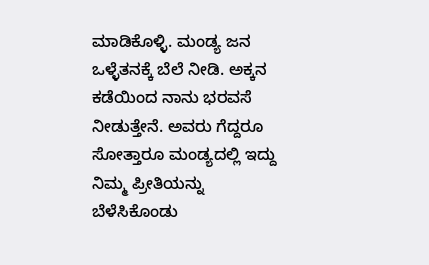ಮಾಡಿಕೊಳ್ಳಿ. ಮಂಡ್ಯ ಜನ ಒಳ್ಳೆತನಕ್ಕೆ ಬೆಲೆ ನೀಡಿ. ಅಕ್ಕನ ಕಡೆಯಿಂದ ನಾನು ಭರವಸೆ ನೀಡುತ್ತೇನೆ. ಅವರು ಗೆದ್ದರೂ ಸೋತ್ತಾರೂ ಮಂಡ್ಯದಲ್ಲಿ ಇದ್ದು ನಿಮ್ಮ ಪ್ರೀತಿಯನ್ನು ಬೆಳೆಸಿಕೊಂಡು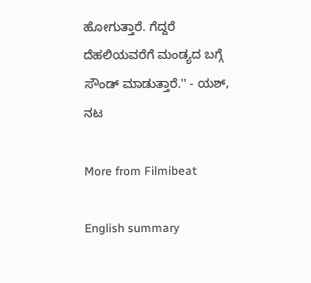ಹೋಗುತ್ತಾರೆ. ಗೆದ್ದರೆ ದೆಹಲಿಯವರೆಗೆ ಮಂಡ್ಯದ ಬಗ್ಗೆ ಸೌಂಡ್ ಮಾಡುತ್ತಾರೆ.'' - ಯಶ್, ನಟ

More from Filmibeat

English summary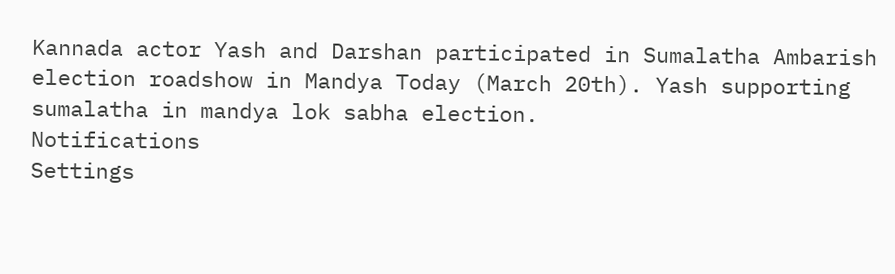Kannada actor Yash and Darshan participated in Sumalatha Ambarish election roadshow in Mandya Today (March 20th). Yash supporting sumalatha in mandya lok sabha election.
Notifications
Settings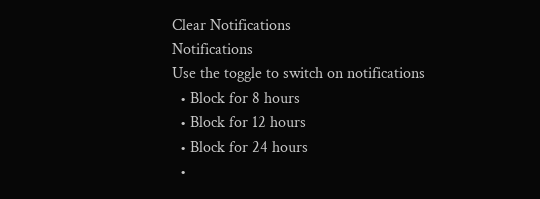Clear Notifications
Notifications
Use the toggle to switch on notifications
  • Block for 8 hours
  • Block for 12 hours
  • Block for 24 hours
  •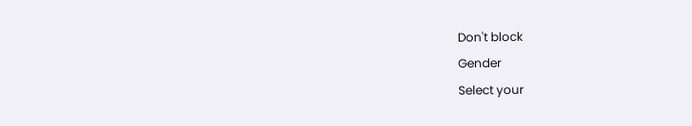Don't block
Gender
Select your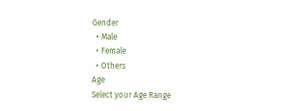Gender
  • Male
  • Female
  • Others
Age
Select your Age Range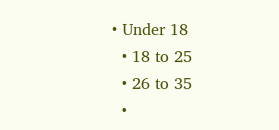• Under 18
  • 18 to 25
  • 26 to 35
  •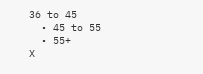36 to 45
  • 45 to 55
  • 55+
X